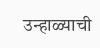उन्हाळ्याची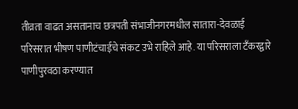तीव्रता वाढत असतानाच छत्रपती संभाजीनगरमधील सातारा-देवळाई परिसरात भीषण पाणीटंचाईचे संकट उभे राहिले आहे. या परिसराला टँकरद्वारे पाणीपुरवठा करण्यात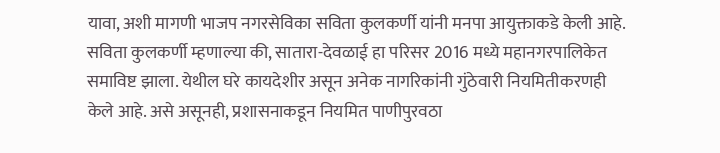यावा, अशी मागणी भाजप नगरसेविका सविता कुलकर्णी यांनी मनपा आयुक्ताकडे केली आहे. सविता कुलकर्णी म्हणाल्या की, सातारा-देवळाई हा परिसर 2016 मध्ये महानगरपालिकेत समाविष्ट झाला. येथील घरे कायदेशीर असून अनेक नागरिकांनी गुंठेवारी नियमितीकरणही केले आहे. असे असूनही, प्रशासनाकडून नियमित पाणीपुरवठा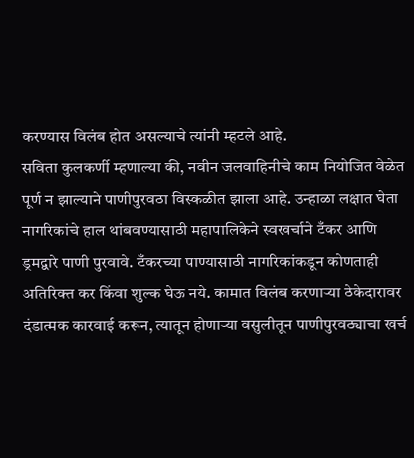करण्यास विलंब होत असल्याचे त्यांनी म्हटले आहे.
सविता कुलकर्णी म्हणाल्या की, नवीन जलवाहिनीचे काम नियोजित वेळेत पूर्ण न झाल्याने पाणीपुरवठा विस्कळीत झाला आहे. उन्हाळा लक्षात घेता नागरिकांचे हाल थांबवण्यासाठी महापालिकेने स्वखर्चाने टँकर आणि ड्रमद्वारे पाणी पुरवावे. टँकरच्या पाण्यासाठी नागरिकांकडून कोणताही अतिरिक्त कर किंवा शुल्क घेऊ नये. कामात विलंब करणाऱ्या ठेकेदारावर दंडात्मक कारवाई करून, त्यातून होणाऱ्या वसुलीतून पाणीपुरवठ्याचा खर्च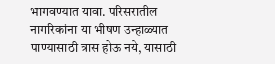भागवण्यात यावा. परिसरातील नागरिकांना या भीषण उन्हाळ्यात पाण्यासाठी त्रास होऊ नये, यासाठी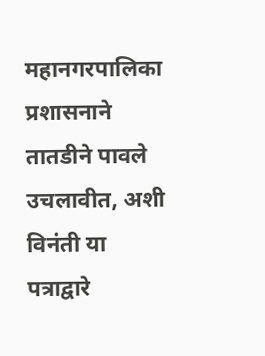महानगरपालिका प्रशासनाने तातडीने पावले उचलावीत, अशी विनंती या पत्राद्वारे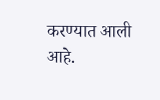करण्यात आली आहे.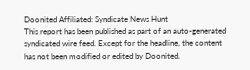Doonited Affiliated: Syndicate News Hunt
This report has been published as part of an auto-generated syndicated wire feed. Except for the headline, the content has not been modified or edited by Doonited.